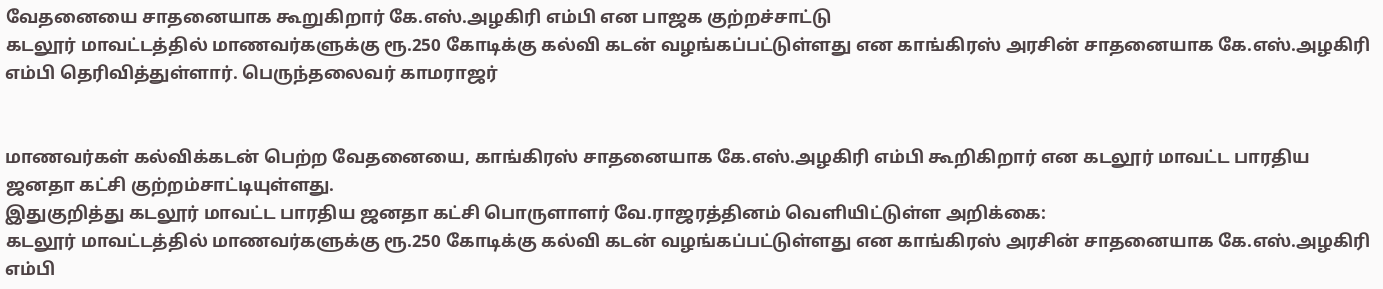வேதனையை சாதனையாக கூறுகிறார் கே.எஸ்.அழகிரி எம்பி என பாஜக குற்றச்சாட்டு
கடலூர் மாவட்டத்தில் மாணவர்களுக்கு ரூ.250 கோடிக்கு கல்வி கடன் வழங்கப்பட்டுள்ளது என காங்கிரஸ் அரசின் சாதனையாக கே.எஸ்.அழகிரி எம்பி தெரிவித்துள்ளார். பெருந்தலைவர் காமராஜர்


மாணவர்கள் கல்விக்கடன் பெற்ற வேதனையை, காங்கிரஸ் சாதனையாக கே.எஸ்.அழகிரி எம்பி கூறிகிறார் என கடலூர் மாவட்ட பாரதிய ஜனதா கட்சி குற்றம்சாட்டியுள்ளது.
இதுகுறித்து கடலூர் மாவட்ட பாரதிய ஜனதா கட்சி பொருளாளர் வே.ராஜரத்தினம் வெளியிட்டுள்ள அறிக்கை:
கடலூர் மாவட்டத்தில் மாணவர்களுக்கு ரூ.250 கோடிக்கு கல்வி கடன் வழங்கப்பட்டுள்ளது என காங்கிரஸ் அரசின் சாதனையாக கே.எஸ்.அழகிரி எம்பி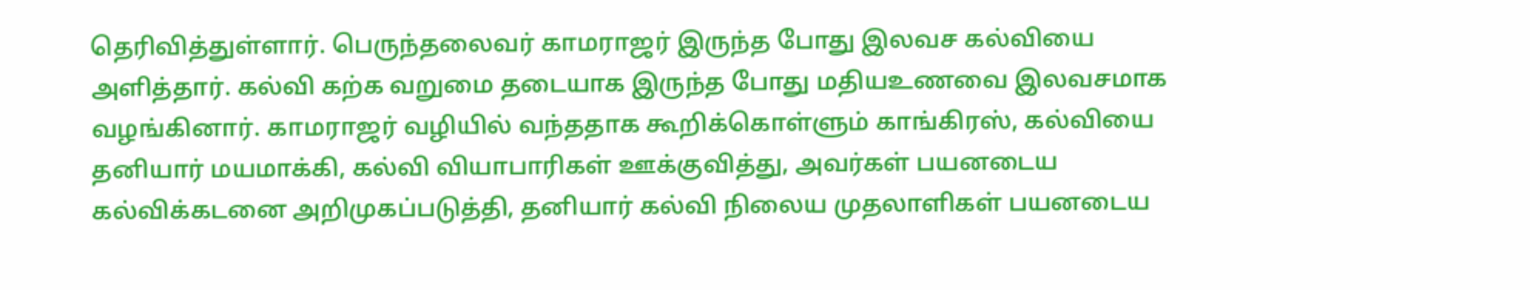தெரிவித்துள்ளார். பெருந்தலைவர் காமராஜர் இருந்த போது இலவச கல்வியை அளித்தார். கல்வி கற்க வறுமை தடையாக இருந்த போது மதியஉணவை இலவசமாக வழங்கினார். காமராஜர் வழியில் வந்ததாக கூறிக்கொள்ளும் காங்கிரஸ், கல்வியை தனியார் மயமாக்கி, கல்வி வியாபாரிகள் ஊக்குவித்து, அவர்கள் பயனடைய கல்விக்கடனை அறிமுகப்படுத்தி, தனியார் கல்வி நிலைய முதலாளிகள் பயனடைய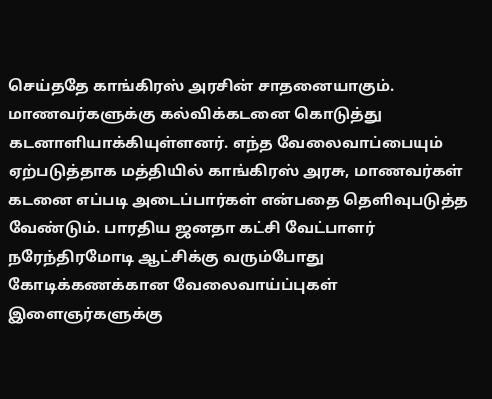செய்ததே காங்கிரஸ் அரசின் சாதனையாகும்.
மாணவர்களுக்கு கல்விக்கடனை கொடுத்து கடனாளியாக்கியுள்ளனர். எந்த வேலைவாப்பையும் ஏற்படுத்தாக மத்தியில் காங்கிரஸ் அரசு, மாணவர்கள் கடனை எப்படி அடைப்பார்கள் என்பதை தெளிவுபடுத்த வேண்டும். பாரதிய ஜனதா கட்சி வேட்பாளர் நரேந்திரமோடி ஆட்சிக்கு வரும்போது கோடிக்கணக்கான வேலைவாய்ப்புகள் இளைஞர்களுக்கு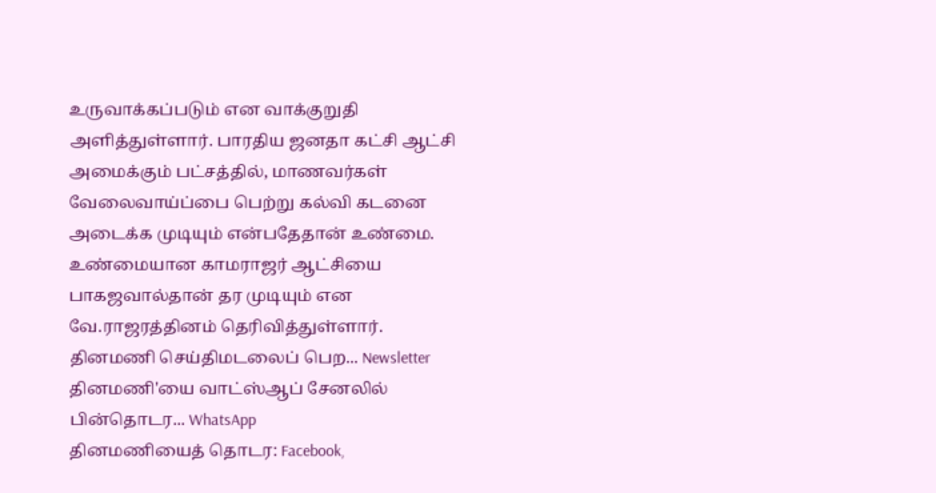உருவாக்கப்படும் என வாக்குறுதி அளித்துள்ளார். பாரதிய ஜனதா கட்சி ஆட்சி அமைக்கும் பட்சத்தில், மாணவர்கள் வேலைவாய்ப்பை பெற்று கல்வி கடனை அடைக்க முடியும் என்பதேதான் உண்மை. உண்மையான காமராஜர் ஆட்சியை பாகஜவால்தான் தர முடியும் என வே.ராஜரத்தினம் தெரிவித்துள்ளார்.
தினமணி செய்திமடலைப் பெற... Newsletter
தினமணி'யை வாட்ஸ்ஆப் சேனலில் பின்தொடர... WhatsApp
தினமணியைத் தொடர: Facebook,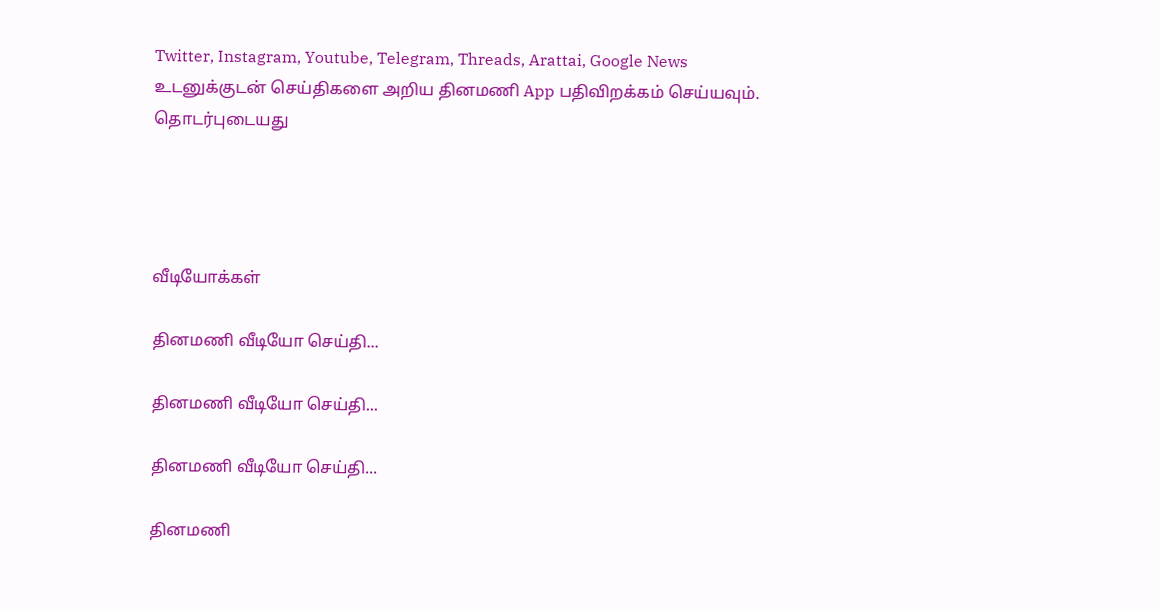Twitter, Instagram, Youtube, Telegram, Threads, Arattai, Google News
உடனுக்குடன் செய்திகளை அறிய தினமணி App பதிவிறக்கம் செய்யவும்.
தொடர்புடையது




வீடியோக்கள்

தினமணி வீடியோ செய்தி...

தினமணி வீடியோ செய்தி...

தினமணி வீடியோ செய்தி...

தினமணி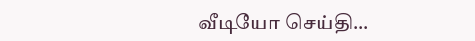வீடியோ செய்தி...